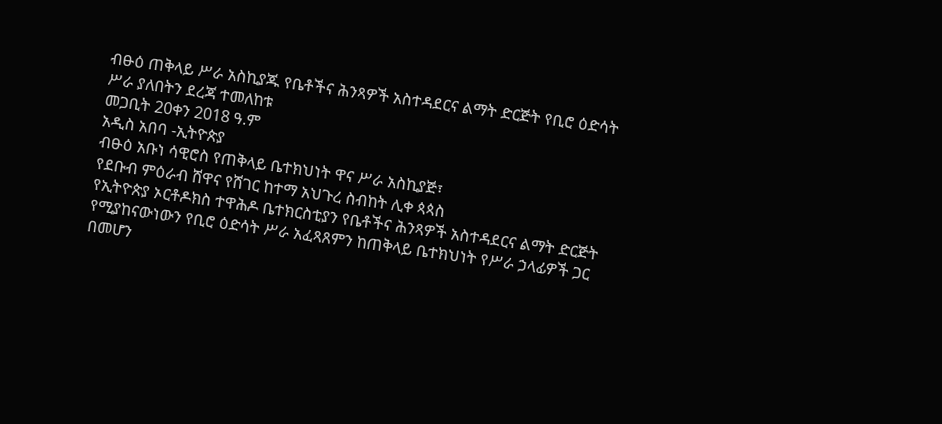ብፁዕ ጠቅላይ ሥራ አስኪያጁ የቤቶችና ሕንጻዎች አስተዳደርና ልማት ድርጅት የቢሮ ዕድሳት ሥራ ያለበትን ደረጃ ተመለከቱ
መጋቢት 20ቀን 2018 ዓ.ም
አዲስ አበባ -ኢትዮጵያ
ብፁዕ አቡነ ሳዊሮስ የጠቅላይ ቤተክህነት ዋና ሥራ አስኪያጅ፣
የደቡብ ምዕራብ ሸዋና የሸገር ከተማ አህጉረ ስብከት ሊቀ ጳጳስ
የኢትዮጵያ ኦርቶዶክስ ተዋሕዶ ቤተክርስቲያን የቤቶችና ሕንጻዎች አስተዳደርና ልማት ድርጅት የሚያከናውነውን የቢሮ ዕድሳት ሥራ አፈጻጸምን ከጠቅላይ ቤተክህነት የሥራ ኃላፊዎች ጋር በመሆን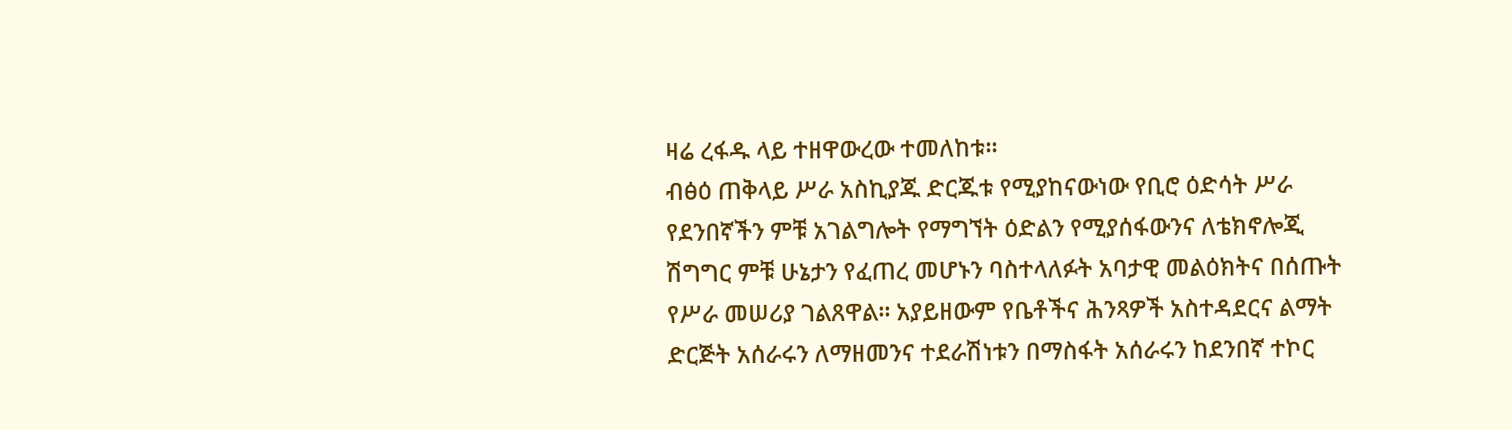ዛሬ ረፋዱ ላይ ተዘዋውረው ተመለከቱ።
ብፅዕ ጠቅላይ ሥራ አስኪያጁ ድርጁቱ የሚያከናውነው የቢሮ ዕድሳት ሥራ የደንበኛችን ምቹ አገልግሎት የማግኘት ዕድልን የሚያሰፋውንና ለቴክኖሎጂ ሽግግር ምቹ ሁኔታን የፈጠረ መሆኑን ባስተላለፉት አባታዊ መልዕክትና በሰጡት የሥራ መሠሪያ ገልጸዋል። አያይዘውም የቤቶችና ሕንጻዎች አስተዳደርና ልማት ድርጅት አሰራሩን ለማዘመንና ተደራሽነቱን በማስፋት አሰራሩን ከደንበኛ ተኮር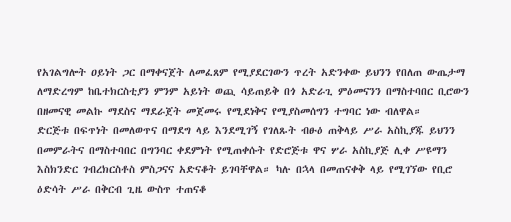የአገልግሎት ዐይነት ጋር በማቀናጀት ለመፈጸም የሚያደርገውን ጥረት አድንቀው ይህንን የበለጠ ውጤታማ ለማድረግም ከቤተክርስቲያን ምንም አይነት ወጪ ሳይጠይቅ በጎ አድራጊ ምዕመናንን በማስተባበር ቢሮውን በዘመናዊ መልኩ ማደስና ማደራጀት መጀመሩ የሚደነቅና የሚያስመሰግን ተግባር ነው ብለዋል።
ድርጅቱ በፍጥነት በመለወጥና በማደግ ላይ እንደሚገኝ የገለጹት ብፁዕ ጠቅላይ ሥራ አስኪያጁ ይህንን በመምራትና በማስተባበር በግንባር ቀደምነት የሚጠቀሱት የድሮጅቱ ዋና ሦራ አስኪያጅ ሊቀ ሥዩማን እስክንድር ገብረክርስቶስ ምስጋናና አድናቆት ይገባቸዋል። ካሉ በኋላ በመጠናቀቅ ላይ የሚገኘው የቢሮ ዕድሳት ሥራ በቅርብ ጊዜ ውስጥ ተጠናቆ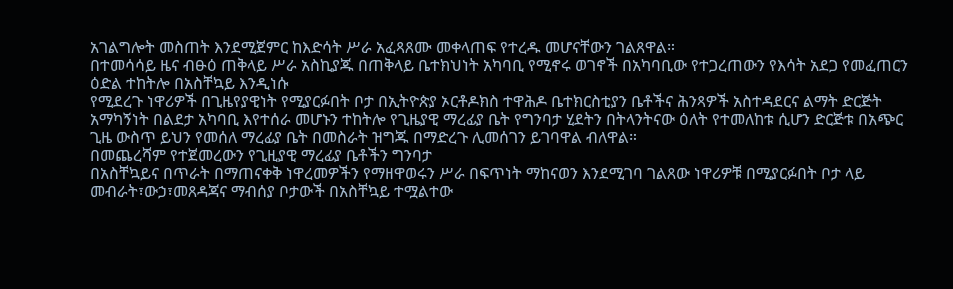አገልግሎት መስጠት እንደሚጀምር ከእድሳት ሥራ አፈጻጸሙ መቀላጠፍ የተረዱ መሆናቸውን ገልጸዋል።
በተመሳሳይ ዜና ብፁዕ ጠቅላይ ሥራ አስኪያጁ በጠቅላይ ቤተክህነት አካባቢ የሚኖሩ ወገኖች በአካባቢው የተጋረጠውን የእሳት አደጋ የመፈጠርን ዕድል ተከትሎ በአስቸኳይ እንዲነሱ
የሚደረጉ ነዋሪዎች በጊዜየያዊነት የሚያርፉበት ቦታ በኢትዮጵያ ኦርቶዶክስ ተዋሕዶ ቤተክርስቲያን ቤቶችና ሕንጻዎች አስተዳደርና ልማት ድርጅት አማካኝነት በልደታ አካባቢ እየተሰራ መሆኑን ተከትሎ የጊዜያዊ ማረፊያ ቤት የግንባታ ሂደትን በትላንትናው ዕለት የተመለከቱ ሲሆን ድርጅቱ በአጭር ጊዜ ውስጥ ይህን የመሰለ ማረፊያ ቤት በመስራት ዝግጁ በማድረጉ ሊመሰገን ይገባዋል ብለዋል።
በመጨረሻም የተጀመረውን የጊዚያዊ ማረፊያ ቤቶችን ግንባታ
በአስቸኳይና በጥራት በማጠናቀቅ ነዋረመዎችን የማዘዋወሩን ሥራ በፍጥነት ማከናወን እንደሚገባ ገልጸው ነዋሪዎቹ በሚያርፉበት ቦታ ላይ መብራት፣ውኃ፣መጸዳጃና ማብሰያ ቦታውች በአስቸኳይ ተሟልተው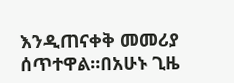እንዲጠናቀቅ መመሪያ ሰጥተዋል።በአሁኑ ጊዜ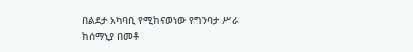በልደታ አካባቢ የሚከናወነው የግንባታ ሥራ ከሰማኒያ በመቶ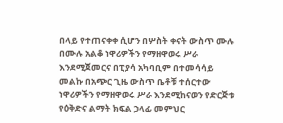በላይ የተጠናቀቀ ሲሆን በሦስት ቀናት ውስጥ ሙሉ በሙሉ አልቆ ነዋሪዎችን የማዘዋወሩ ሥራ እንደሚጀመርና በፒያሳ አካባቢም በተመሳሳይ መልኩ በአጭር ጊዜ ውስጥ ቤቶቹ ተሰርተው ነዋሪዎችን የማዘዋወሩ ሥራ እንደሚከናወን የድርጅቱ የዕቅድና ልማት ክፍል ኃላፊ መምህር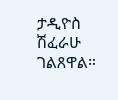ታዲዮስ ሽፈራሁ ገልጸዋል።